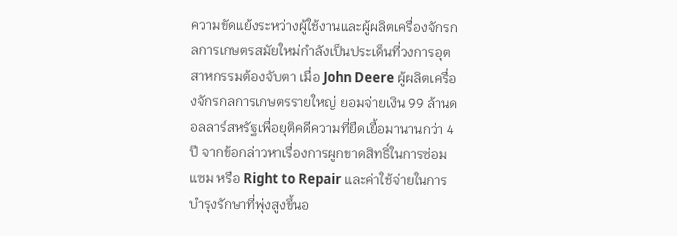ความขัดแย้งระหว่างผู้ใช้งานและผู้ผลิตเครื่องจักรกลการเกษตรสมัยใหม่กำลังเป็นประเด็นที่วงการอุตสาหกรรมต้องจับตา เมื่อ John Deere ผู้ผลิตเครื่องจักรกลการเกษตรรายใหญ่ ยอมจ่ายเงิน 99 ล้านดอลลาร์สหรัฐเพื่อยุติคดีความที่ยืดเยื้อมานานกว่า 4 ปี จากข้อกล่าวหาเรื่องการผูกขาดสิทธิ์ในการซ่อมแซม หรือ Right to Repair และค่าใช้จ่ายในการบำรุงรักษาที่พุ่งสูงขึ้นอ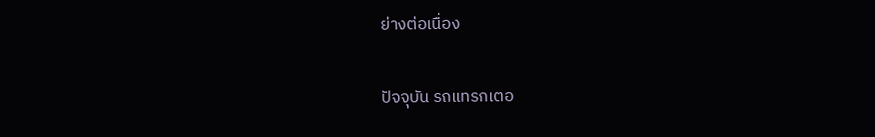ย่างต่อเนื่อง

ปัจจุบัน รถแทรกเตอ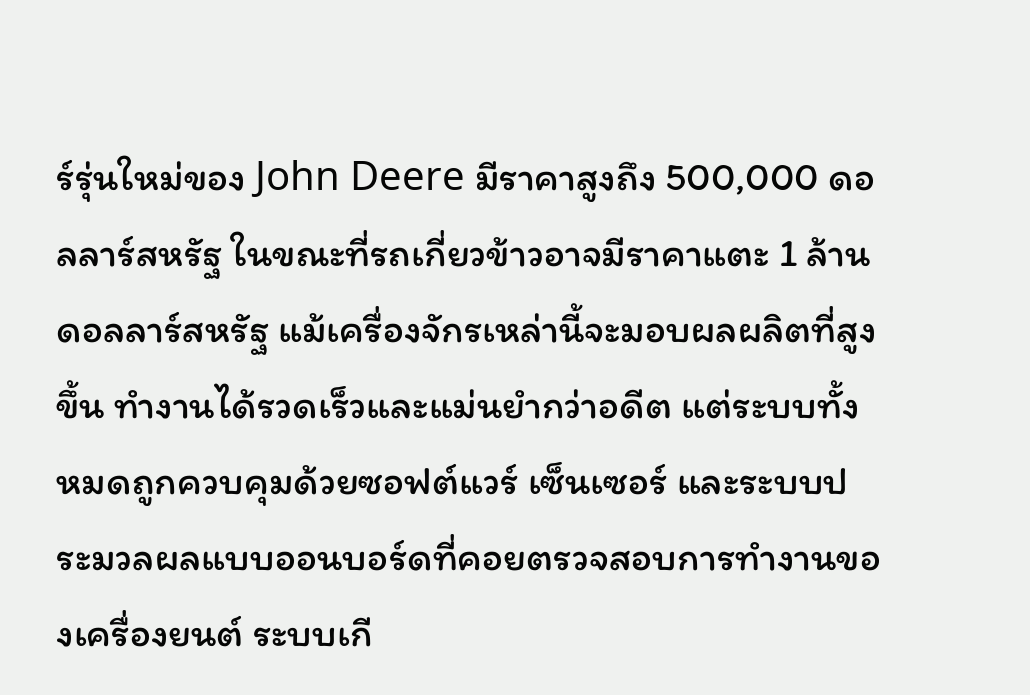ร์รุ่นใหม่ของ John Deere มีราคาสูงถึง 500,000 ดอลลาร์สหรัฐ ในขณะที่รถเกี่ยวข้าวอาจมีราคาแตะ 1 ล้านดอลลาร์สหรัฐ แม้เครื่องจักรเหล่านี้จะมอบผลผลิตที่สูงขึ้น ทำงานได้รวดเร็วและแม่นยำกว่าอดีต แต่ระบบทั้งหมดถูกควบคุมด้วยซอฟต์แวร์ เซ็นเซอร์ และระบบประมวลผลแบบออนบอร์ดที่คอยตรวจสอบการทำงานของเครื่องยนต์ ระบบเกี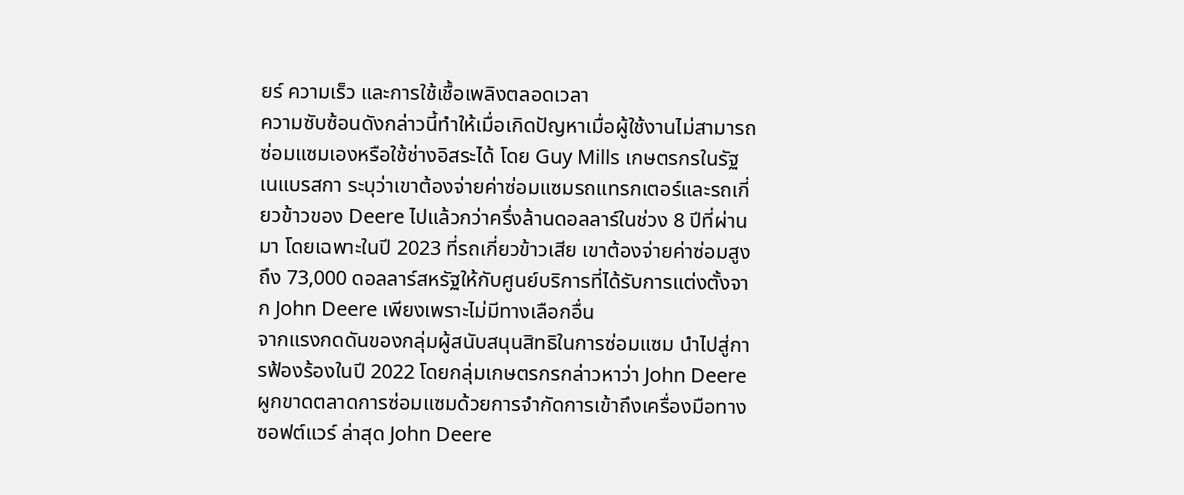ยร์ ความเร็ว และการใช้เชื้อเพลิงตลอดเวลา
ความซับซ้อนดังกล่าวนี้ทำให้เมื่อเกิดปัญหาเมื่อผู้ใช้งานไม่สามารถซ่อมแซมเองหรือใช้ช่างอิสระได้ โดย Guy Mills เกษตรกรในรัฐเนแบรสกา ระบุว่าเขาต้องจ่ายค่าซ่อมแซมรถแทรกเตอร์และรถเกี่ยวข้าวของ Deere ไปแล้วกว่าครึ่งล้านดอลลาร์ในช่วง 8 ปีที่ผ่านมา โดยเฉพาะในปี 2023 ที่รถเกี่ยวข้าวเสีย เขาต้องจ่ายค่าซ่อมสูงถึง 73,000 ดอลลาร์สหรัฐให้กับศูนย์บริการที่ได้รับการแต่งตั้งจาก John Deere เพียงเพราะไม่มีทางเลือกอื่น
จากแรงกดดันของกลุ่มผู้สนับสนุนสิทธิในการซ่อมแซม นำไปสู่การฟ้องร้องในปี 2022 โดยกลุ่มเกษตรกรกล่าวหาว่า John Deere ผูกขาดตลาดการซ่อมแซมด้วยการจำกัดการเข้าถึงเครื่องมือทางซอฟต์แวร์ ล่าสุด John Deere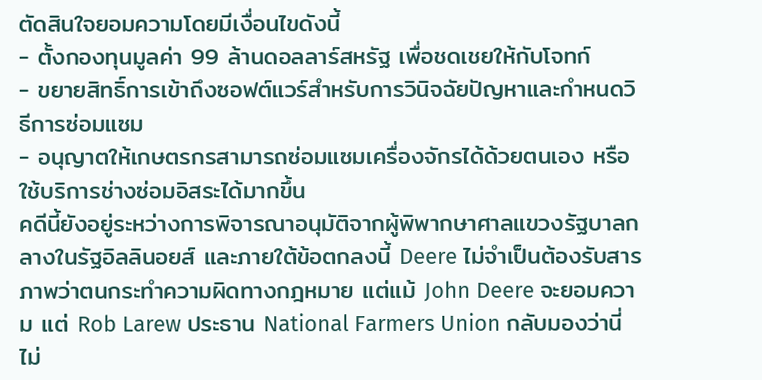ตัดสินใจยอมความโดยมีเงื่อนไขดังนี้
- ตั้งกองทุนมูลค่า 99 ล้านดอลลาร์สหรัฐ เพื่อชดเชยให้กับโจทก์
- ขยายสิทธิ์การเข้าถึงซอฟต์แวร์สำหรับการวินิจฉัยปัญหาและกำหนดวิธีการซ่อมแซม
- อนุญาตให้เกษตรกรสามารถซ่อมแซมเครื่องจักรได้ด้วยตนเอง หรือใช้บริการช่างซ่อมอิสระได้มากขึ้น
คดีนี้ยังอยู่ระหว่างการพิจารณาอนุมัติจากผู้พิพากษาศาลแขวงรัฐบาลกลางในรัฐอิลลินอยส์ และภายใต้ข้อตกลงนี้ Deere ไม่จำเป็นต้องรับสารภาพว่าตนกระทำความผิดทางกฎหมาย แต่แม้ John Deere จะยอมความ แต่ Rob Larew ประธาน National Farmers Union กลับมองว่านี่ไม่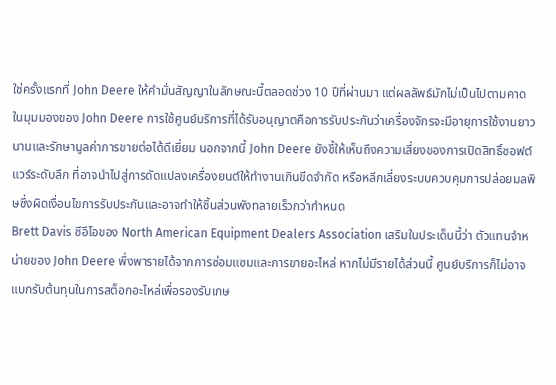ใช่ครั้งแรกที่ John Deere ให้คำมั่นสัญญาในลักษณะนี้ตลอดช่วง 10 ปีที่ผ่านมา แต่ผลลัพธ์มักไม่เป็นไปตามคาด
ในมุมมองของ John Deere การใช้ศูนย์บริการที่ได้รับอนุญาตคือการรับประกันว่าเครื่องจักรจะมีอายุการใช้งานยาวนานและรักษามูลค่าการขายต่อได้ดีเยี่ยม นอกจากนี้ John Deere ยังชี้ให้เห็นถึงความเสี่ยงของการเปิดสิทธิ์ซอฟต์แวร์ระดับลึก ที่อาจนำไปสู่การดัดแปลงเครื่องยนต์ให้ทำงานเกินขีดจำกัด หรือหลีกเลี่ยงระบบควบคุมการปล่อยมลพิษซึ่งผิดเงื่อนไขการรับประกันและอาจทำให้ชิ้นส่วนพังทลายเร็วกว่ากำหนด
Brett Davis ซีอีโอของ North American Equipment Dealers Association เสริมในประเด็นนี้ว่า ตัวแทนจำหน่ายของ John Deere พึ่งพารายได้จากการซ่อมแซมและการขายอะไหล่ หากไม่มีรายได้ส่วนนี้ ศูนย์บริการก็ไม่อาจแบกรับต้นทุนในการสต็อกอะไหล่เพื่อรองรับเกษ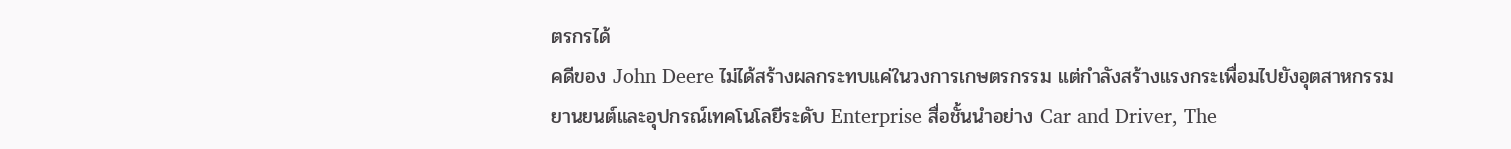ตรกรได้
คดีของ John Deere ไม่ได้สร้างผลกระทบแค่ในวงการเกษตรกรรม แต่กำลังสร้างแรงกระเพื่อมไปยังอุตสาหกรรมยานยนต์และอุปกรณ์เทคโนโลยีระดับ Enterprise สื่อชั้นนำอย่าง Car and Driver, The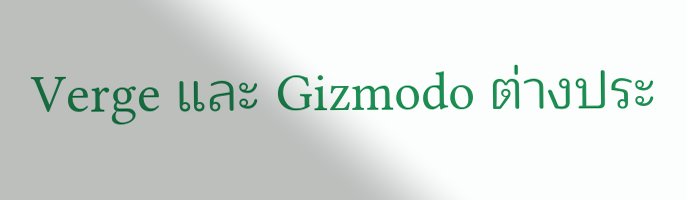Verge และ Gizmodo ต่างประ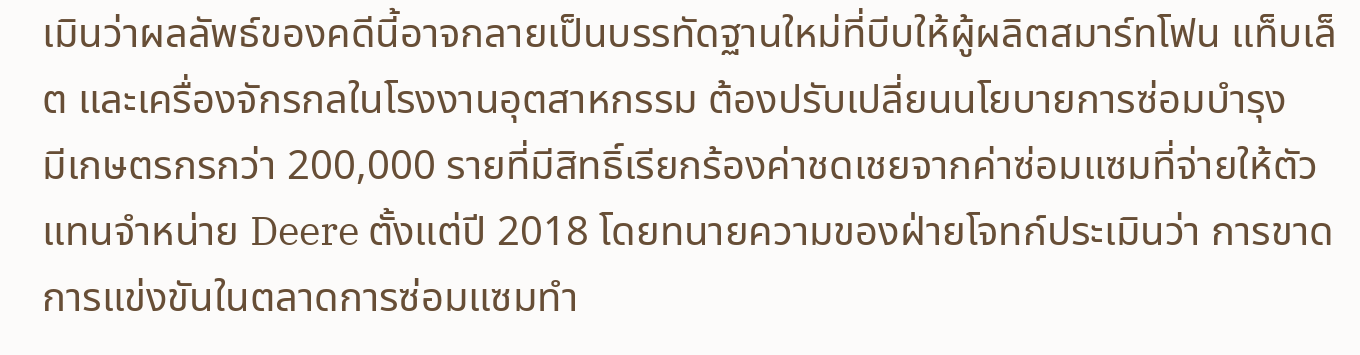เมินว่าผลลัพธ์ของคดีนี้อาจกลายเป็นบรรทัดฐานใหม่ที่บีบให้ผู้ผลิตสมาร์ทโฟน แท็บเล็ต และเครื่องจักรกลในโรงงานอุตสาหกรรม ต้องปรับเปลี่ยนนโยบายการซ่อมบำรุง
มีเกษตรกรกว่า 200,000 รายที่มีสิทธิ์เรียกร้องค่าชดเชยจากค่าซ่อมแซมที่จ่ายให้ตัวแทนจำหน่าย Deere ตั้งแต่ปี 2018 โดยทนายความของฝ่ายโจทก์ประเมินว่า การขาดการแข่งขันในตลาดการซ่อมแซมทำ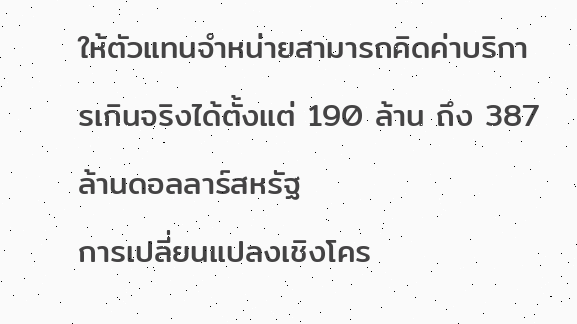ให้ตัวแทนจำหน่ายสามารถคิดค่าบริการเกินจริงได้ตั้งแต่ 190 ล้าน ถึง 387 ล้านดอลลาร์สหรัฐ
การเปลี่ยนแปลงเชิงโคร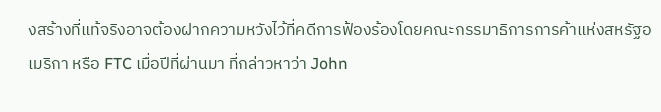งสร้างที่แท้จริงอาจต้องฝากความหวังไว้ที่คดีการฟ้องร้องโดยคณะกรรมาธิการการค้าแห่งสหรัฐอเมริกา หรือ FTC เมื่อปีที่ผ่านมา ที่กล่าวหาว่า John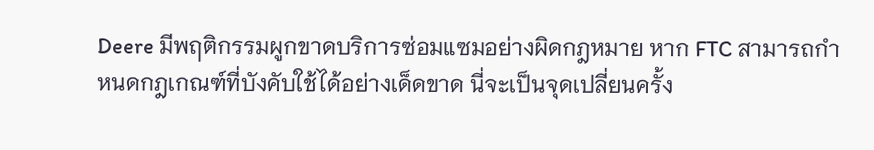Deere มีพฤติกรรมผูกขาดบริการซ่อมแซมอย่างผิดกฎหมาย หาก FTC สามารถกำหนดกฎเกณฑ์ที่บังคับใช้ได้อย่างเด็ดขาด นี่จะเป็นจุดเปลี่ยนครั้ง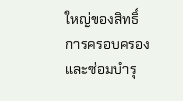ใหญ่ของสิทธิ์การครอบครองและซ่อมบำรุ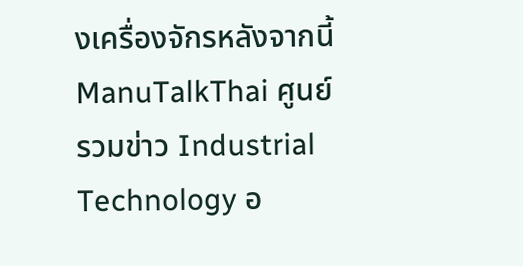งเครื่องจักรหลังจากนี้
ManuTalkThai ศูนย์รวมข่าว Industrial Technology อ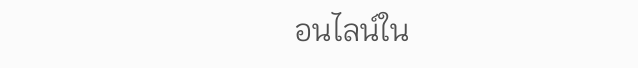อนไลน์ใน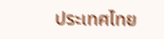ประเทศไทย